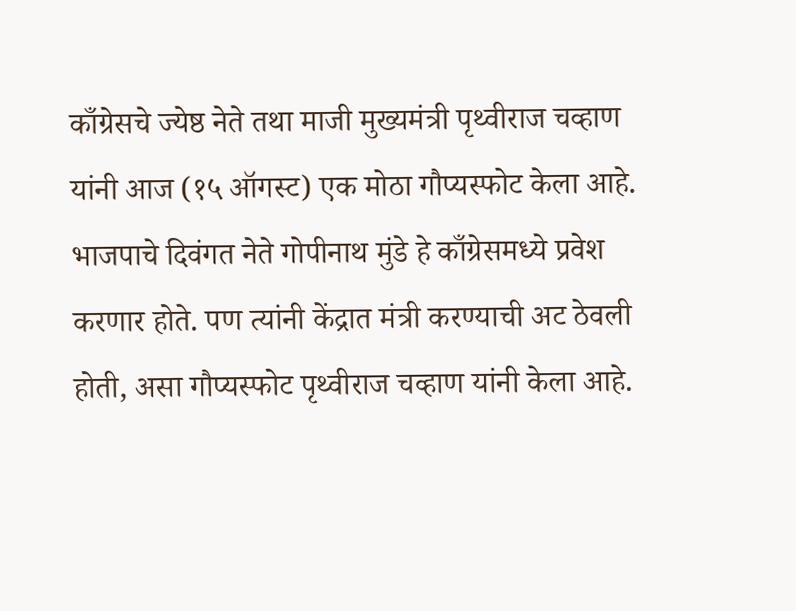काँग्रेसचे ज्येष्ठ नेते तथा माजी मुख्यमंत्री पृथ्वीराज चव्हाण यांनी आज (१५ ऑगस्ट) एक मोठा गौप्यस्फोट केला आहे. भाजपाचे दिवंगत नेते गोपीनाथ मुंडे हे काँग्रेसमध्ये प्रवेश करणार होते. पण त्यांनी केंद्रात मंत्री करण्याची अट ठेवली होती, असा गौप्यस्फोट पृथ्वीराज चव्हाण यांनी केला आहे.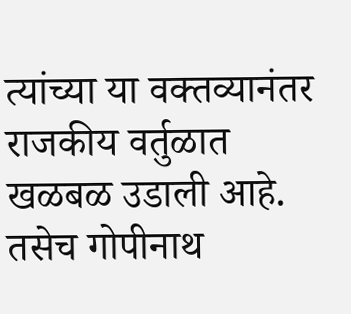त्यांच्या या वक्तव्यानंतर राजकीय वर्तुळात खळबळ उडाली आहे.
तसेच गोपीनाथ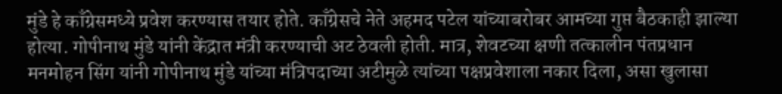मुंडे हे काँग्रेसमध्ये प्रवेश करण्यास तयार होते. काँग्रेसचे नेते अहमद पटेल यांच्याबरोबर आमच्या गुप्त बैठकाही झाल्या होत्या. गोपीनाथ मुंडे यांनी केंद्रात मंत्री करण्याची अट ठेवली होती. मात्र, शेवटच्या क्षणी तत्कालीन पंतप्रधान मनमोहन सिंग यांनी गोपीनाथ मुंडे यांच्या मंत्रिपदाच्या अटीमुळे त्यांच्या पक्षप्रवेशाला नकार दिला, असा खुलासा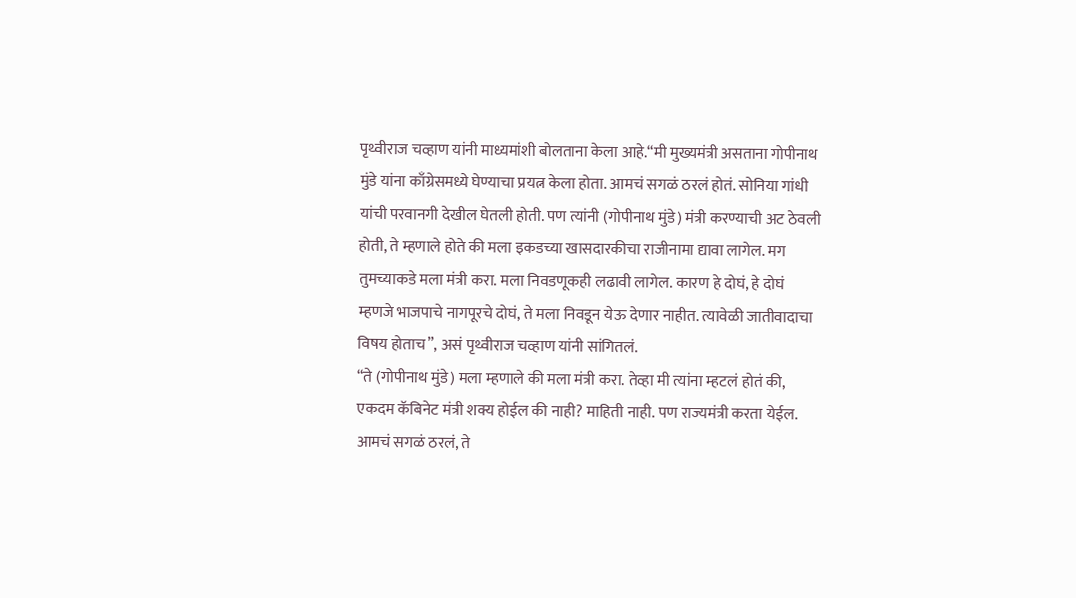पृथ्वीराज चव्हाण यांनी माध्यमांशी बोलताना केला आहे.“मी मुख्यमंत्री असताना गोपीनाथ मुंडे यांना काँग्रेसमध्ये घेण्याचा प्रयत्न केला होता. आमचं सगळं ठरलं होतं. सोनिया गांधी यांची परवानगी देखील घेतली होती. पण त्यांनी (गोपीनाथ मुंडे) मंत्री करण्याची अट ठेवली होती, ते म्हणाले होते की मला इकडच्या खासदारकीचा राजीनामा द्यावा लागेल. मग तुमच्याकडे मला मंत्री करा. मला निवडणूकही लढावी लागेल. कारण हे दोघं, हे दोघं म्हणजे भाजपाचे नागपूरचे दोघं, ते मला निवडून येऊ देणार नाहीत. त्यावेळी जातीवादाचा विषय होताच”, असं पृथ्वीराज चव्हाण यांनी सांगितलं.
“ते (गोपीनाथ मुंडे) मला म्हणाले की मला मंत्री करा. तेव्हा मी त्यांना म्हटलं होतं की, एकदम कॅबिनेट मंत्री शक्य होईल की नाही? माहिती नाही. पण राज्यमंत्री करता येईल. आमचं सगळं ठरलं, ते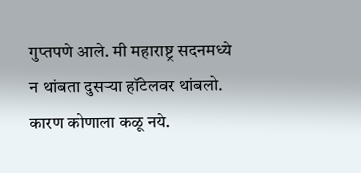गुप्तपणे आले. मी महाराष्ट्र सदनमध्ये न थांबता दुसऱ्या हॉटेलवर थांबलो. कारण कोणाला कळू नये.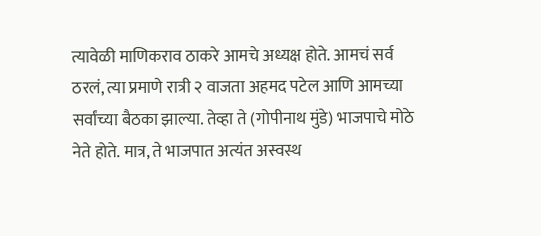त्यावेळी माणिकराव ठाकरे आमचे अध्यक्ष होते. आमचं सर्व ठरलं, त्या प्रमाणे रात्री २ वाजता अहमद पटेल आणि आमच्या सर्वांच्या बैठका झाल्या. तेव्हा ते (गोपीनाथ मुंडे) भाजपाचे मोठे नेते होते. मात्र, ते भाजपात अत्यंत अस्वस्थ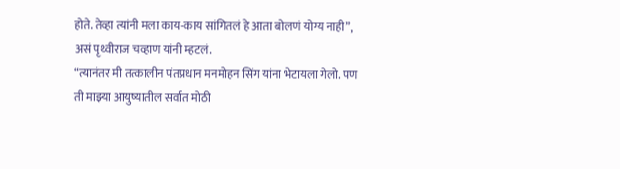होते. तेव्हा त्यांनी मला काय-काय सांगितलं हे आता बोलणं योग्य नाही”, असं पृथ्वीराज चव्हाण यांनी म्हटलं.
“त्यानंतर मी तत्कालीन पंतप्रधान मनमोहन सिंग यांना भेटायला गेलो. पण ती माझ्या आयुष्यातील सर्वात मोठी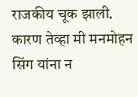राजकीय चूक झाली. कारण तेव्हा मी मनमोहन सिंग यांना न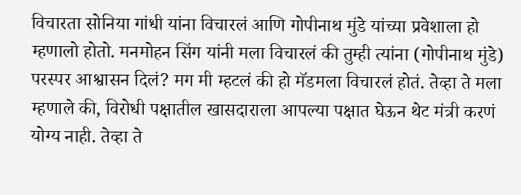विचारता सोनिया गांधी यांना विचारलं आणि गोपीनाथ मुंडे यांच्या प्रवेशाला हो म्हणालो होतो. मनमोहन सिंग यांनी मला विचारलं की तुम्ही त्यांना (गोपीनाथ मुंडे) परस्पर आश्वासन दिलं? मग मी म्हटलं की हो मॅडमला विचारलं होतं. तेव्हा ते मला म्हणाले की, विरोधी पक्षातील खासदाराला आपल्या पक्षात घेऊन थेट मंत्री करणं योग्य नाही. तेव्हा ते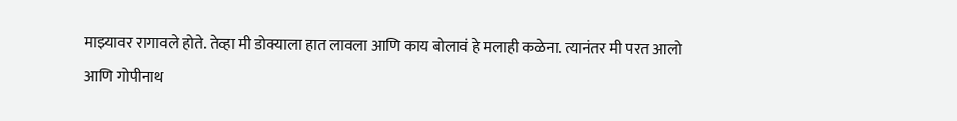माझ्यावर रागावले होते. तेव्हा मी डोक्याला हात लावला आणि काय बोलावं हे मलाही कळेना. त्यानंतर मी परत आलो आणि गोपीनाथ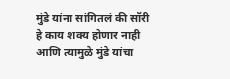मुंडे यांना सांगितलं की सॉरी हे काय शक्य होणार नाही आणि त्यामुळे मुंडे यांचा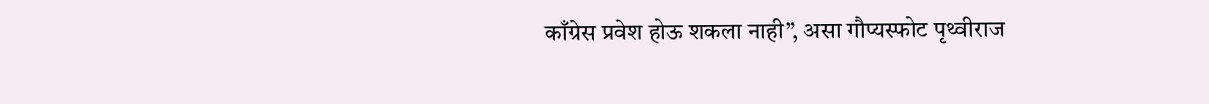काँग्रेस प्रवेश होऊ शकला नाही”, असा गौप्यस्फोट पृथ्वीराज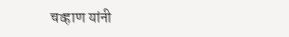चव्हाण यांनी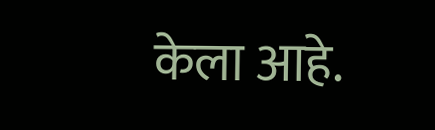केला आहे.